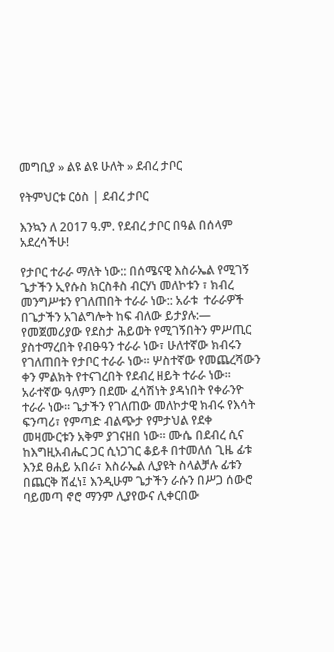መግቢያ » ልዩ ልዩ ሁለት » ደብረ ታቦር

የትምህርቱ ርዕስ | ደብረ ታቦር

እንኳን ለ 2017 ዓ.ም. የደብረ ታቦር በዓል በሰላም አደረሳችሁ!

የታቦር ተራራ ማለት ነው:: በሰሜናዊ እስራኤል የሚገኝ ጌታችን ኢየሱስ ክርስቶስ ብርሃነ መለኮቱን ፣ ክብረ መንግሥቱን የገለጠበት ተራራ ነው:: አራቱ  ተራራዎች በጌታችን አገልግሎት ከፍ ብለው ይታያሉ:— የመጀመሪያው የደስታ ሕይወት የሚገኝበትን ምሥጢር ያስተማረበት የብፁዓን ተራራ ነው፣ ሁለተኛው ክብሩን የገለጠበት የታቦር ተራራ ነው። ሦስተኛው የመጨረሻውን ቀን ምልክት የተናገረበት የደብረ ዘይት ተራራ ነው። አራተኛው ዓለምን በደሙ ፈሳሽነት ያዳነበት የቀራንዮ ተራራ ነው። ጌታችን የገለጠው መለኮታዊ ክብሩ የእሳት ፍንጣሪ፣ የምጣድ ብልጭታ የምታህል የደቀ መዛሙርቱን አቅም ያገናዘበ ነው። ሙሴ በደብረ ሲና ከእግዚአብሔር ጋር ሲነጋገር ቆይቶ በተመለሰ ጊዜ ፊቱ እንደ ፀሐይ አበራ፣ እስራኤል ሊያዩት ስላልቻሉ ፊቱን በጨርቅ ሸፈነ፤ እንዲሁም ጌታችን ራሱን በሥጋ ሰውሮ ባይመጣ ኖሮ ማንም ሊያየውና ሊቀርበው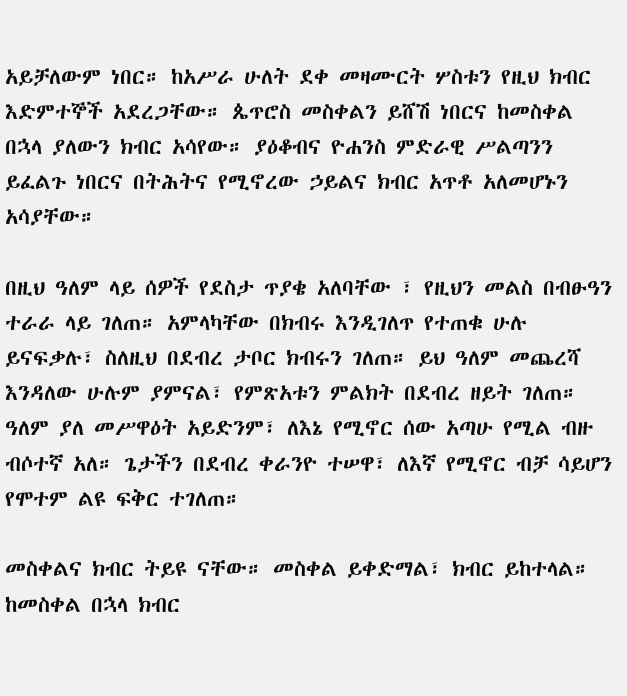አይቻለውም ነበር። ከአሥራ ሁለት ደቀ መዛሙርት ሦስቱን የዚህ ክብር እድምተኞች አደረጋቸው። ጴጥሮስ መስቀልን ይሸሽ ነበርና ከመስቀል በኋላ ያለውን ክብር አሳየው። ያዕቆብና ዮሐንስ ምድራዊ ሥልጣንን ይፈልጉ ነበርና በትሕትና የሚኖረው ኃይልና ክብር አጥቶ አለመሆኑን አሳያቸው።

በዚህ ዓለም ላይ ሰዎች የደስታ ጥያቄ አለባቸው ፣ የዚህን መልስ በብፁዓን ተራራ ላይ ገለጠ። አምላካቸው በክብሩ እንዲገለጥ የተጠቁ ሁሉ ይናፍቃሉ፣ ስለዚህ በደብረ ታቦር ክብሩን ገለጠ። ይህ ዓለም መጨረሻ እንዳለው ሁሉም ያምናል፣ የምጽአቱን ምልክት በደብረ ዘይት ገለጠ። ዓለም ያለ መሥዋዕት አይድንም፣ ለእኔ የሚኖር ሰው አጣሁ የሚል ብዙ ብሶተኛ አለ። ጌታችን በደብረ ቀራንዮ ተሠዋ፣ ለእኛ የሚኖር ብቻ ሳይሆን የሞተም ልዩ ፍቅር ተገለጠ።

መስቀልና ክብር ትይዩ ናቸው። መስቀል ይቀድማል፣ ክብር ይከተላል። ከመስቀል በኋላ ክብር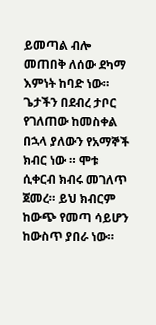ይመጣል ብሎ መጠበቅ ለሰው ደካማ እምነት ከባድ ነው። ጌታችን በደብረ ታቦር የገለጠው ከመስቀል በኋላ ያለውን የአማኞች ክብር ነው ። ሞቱ ሲቀርብ ክብሩ መገለጥ ጀመረ። ይህ ክብርም ከውጭ የመጣ ሳይሆን ከውስጥ ያበራ ነው።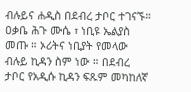ብሉይና ሐዲስ በደብረ ታቦር ተገናኙ። ዐቃቤ ሕጉ ሙሴ ፣ ነቢዩ ኤልያስ መጡ ። ኦሪትና ነቢያት የመላው ብሉይ ኪዳን ስም ነው ። በደብረ ታቦር የአዲሱ ኪዳን ፍጹም መካከለኛ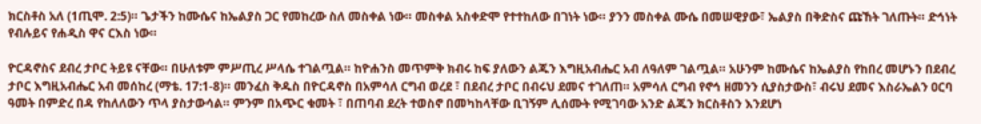ክርስቶስ አለ (1ጢሞ. 2:5)። ጌታችን ከሙሴና ከኤልያስ ጋር የመከረው ስለ መስቀል ነው። መስቀል አስቀድሞ የተተከለው በገነት ነው። ያንን መስቀል ሙሴ በመሠዊያው፣ ኤልያስ በቅድስና ጩኸት ገለጡት። ድኅነት የብሉይና የሐዲስ ዋና ርእስ ነው።

ዮርዳኖስና ደብረ ታቦር ትይዩ ናቸው። በሁለቱም ምሥጢረ ሥላሴ ተገልጧል። ከዮሐንስ መጥምቅ ክብሩ ከፍ ያለውን ልጁን እግዚአብሔር አብ ለዓለም ገልጧል። አሁንም ከሙሴና ከኤልያስ የከበረ መሆኑን በደብረ ታቦር እግዚአብሔር አብ መሰከረ (ማቴ. 17:1-8)። መንፈስ ቅዱስ በዮርዳኖስ በአምሳለ ርግብ ወረደ ፣ በደብረ ታቦር በብሩህ ደመና ተገለጠ። አምሳለ ርግብ የኖኅ ዘመንን ሲያስታውስ፣ ብሩህ ደመና እስራኤልን ዐርባ ዓመት በምድረ በዳ የከለለውን ጥላ ያስታውሳል። ምንም በአጭር ቁመት ፣ በጠባብ ደረት ተወስኖ በመካከላቸው ቢገኝም ሊሰሙት የሚገባው አንድ ልጁን ክርስቶስን እንደሆነ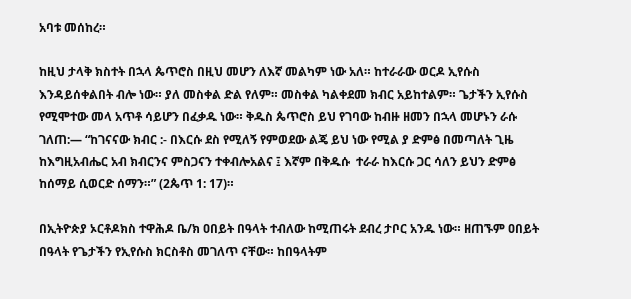አባቱ መሰከረ።

ከዚህ ታላቅ ክስተት በኋላ ጴጥሮስ በዚህ መሆን ለእኛ መልካም ነው አለ። ከተራራው ወርዶ ኢየሱስ እንዳይሰቀልበት ብሎ ነው። ያለ መስቀል ድል የለም። መስቀል ካልቀደመ ክብር አይከተልም። ጌታችን ኢየሱስ የሚሞተው መላ አጥቶ ሳይሆን በፈቃዱ ነው። ቅዱስ ጴጥሮስ ይህ የገባው ከብዙ ዘመን በኋላ መሆኑን ራሱ ገለጠ:— “ከገናናው ክብር :- በእርሱ ደስ የሚለኝ የምወደው ልጄ ይህ ነው የሚል ያ ድምፅ በመጣለት ጊዜ ከእግዚአብሔር አብ ክብርንና ምስጋናን ተቀብሎአልና ፤ እኛም በቅዱሱ  ተራራ ከእርሱ ጋር ሳለን ይህን ድምፅ ከሰማይ ሲወርድ ሰማን።” (2ጴጥ 1: 17)።

በኢትዮጵያ ኦርቶዶክስ ተዋሕዶ ቤ/ክ ዐበይት በዓላት ተብለው ከሚጠሩት ደብረ ታቦር አንዱ ነው። ዘጠኙም ዐበይት በዓላት የጌታችን የኢየሱስ ክርስቶስ መገለጥ ናቸው። ከበዓላትም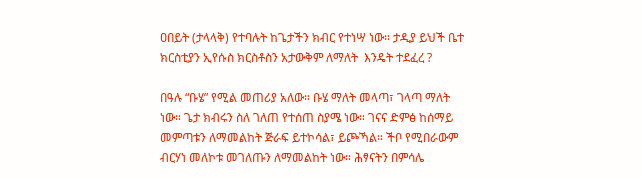ዐበይት (ታላላቅ) የተባሉት ከጌታችን ክብር የተነሣ ነው። ታዲያ ይህች ቤተ ክርስቲያን ኢየሱስ ክርስቶስን አታውቅም ለማለት  እንዴት ተደፈረ ?

በዓሉ “ቡሄ” የሚል መጠሪያ አለው። ቡሄ ማለት መላጣ፣ ገላጣ ማለት ነው። ጌታ ክብሩን ስለ ገለጠ የተሰጠ ስያሜ ነው። ገናና ድምፅ ከሰማይ መምጣቱን ለማመልከት ጅራፍ ይተኮሳል፣ ይጮኻል። ችቦ የሚበራውም ብርሃነ መለኮቱ መገለጡን ለማመልከት ነው። ሕፃናትን በምሳሌ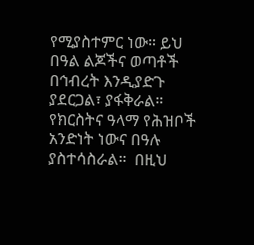የሚያስተምር ነው። ይህ በዓል ልጆችና ወጣቶች በኅብረት እንዲያድጉ ያደርጋል፣ ያፋቅራል። የክርስትና ዓላማ የሕዝቦች አንድነት ነውና በዓሉ ያስተሳስራል።  በዚህ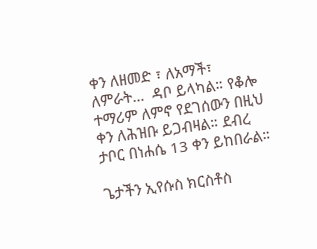ቀን ለዘመድ ፣ ለአማች፣  ለምራት…  ዳቦ ይላካል። የቆሎ ተማሪም ለምኖ የደገሰውን በዚህ ቀን ለሕዝቡ ይጋብዛል። ደብረ ታቦር በነሐሴ 13 ቀን ይከበራል።

ጌታችን ኢየሱስ ክርስቶስ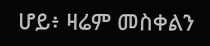ሆይ፥ ዛሬም መስቀልን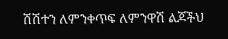ሽሽተን ለምንቀጥፍ ለምንዋሽ ልጆችህ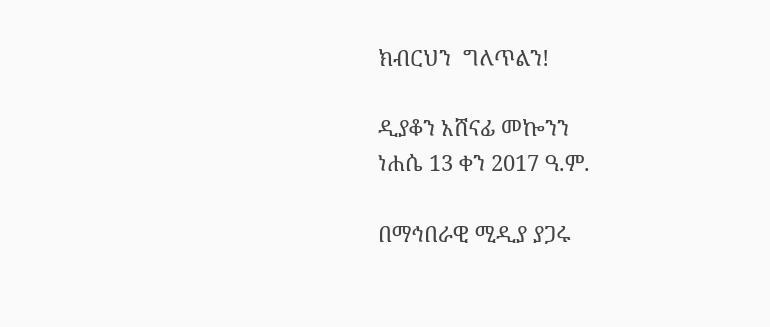ክብርህን  ግለጥልን!

ዲያቆን አሸናፊ መኰንን
ነሐሴ 13 ቀን 2017 ዓ.ም.

በማኅበራዊ ሚዲያ ያጋሩ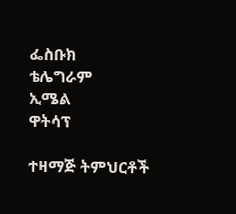ፌስቡክ
ቴሌግራም
ኢሜል
ዋትሳፕ

ተዛማጅ ትምህርቶች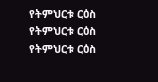የትምህርቱ ርዕስ
የትምህርቱ ርዕስ
የትምህርቱ ርዕስ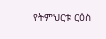የትምህርቱ ርዕስ